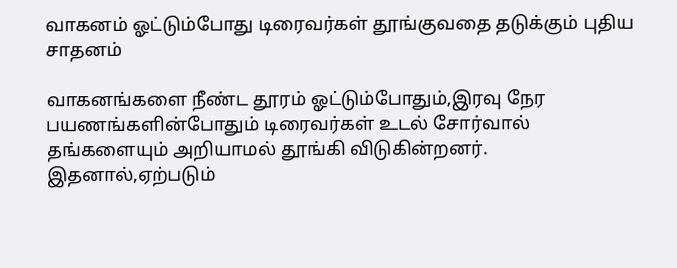வாகனம் ஓட்டும்போது டிரைவர்கள் தூங்குவதை தடுக்கும் புதிய சாதனம்

வாகனங்களை நீண்ட தூரம் ஓட்டும்போதும்,இரவு நேர பயணங்களின்போதும் டிரைவர்கள் உடல் சோர்வால் தங்களையும் அறியாமல் தூங்கி விடுகின்றனர். இதனால்,ஏற்படும்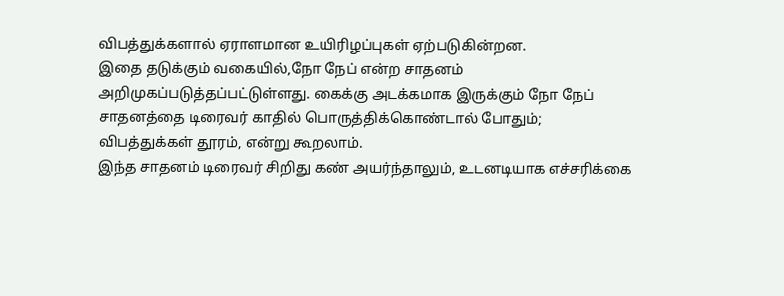விபத்துக்களால் ஏராளமான உயிரிழப்புகள் ஏற்படுகின்றன.
இதை தடுக்கும் வகையில்,நோ நேப் என்ற சாதனம் அறிமுகப்படுத்தப்பட்டுள்ளது. கைக்கு அடக்கமாக இருக்கும் நோ நேப் சாதனத்தை டிரைவர் காதில் பொருத்திக்கொண்டால் போதும்; விபத்துக்கள் தூரம், என்று கூறலாம்.
இந்த சாதனம் டிரைவர் சிறிது கண் அயர்ந்தாலும், உடனடியாக எச்சரிக்கை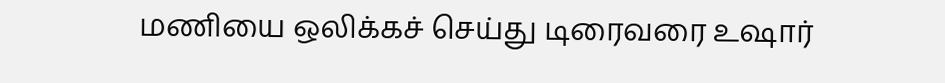மணியை ஒலிக்கச் செய்து டிரைவரை உஷார்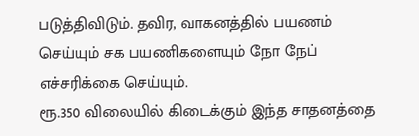படுத்திவிடும். தவிர, வாகனத்தில் பயணம் செய்யும் சக பயணிகளையும் நோ நேப் எச்சரிக்கை செய்யும்.
ரூ.350 விலையில் கிடைக்கும் இந்த சாதனத்தை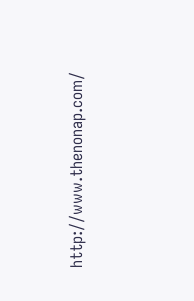http://www.thenonap.com/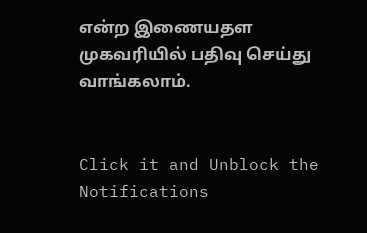என்ற இணையதள முகவரியில் பதிவு செய்து வாங்கலாம்.


Click it and Unblock the Notifications